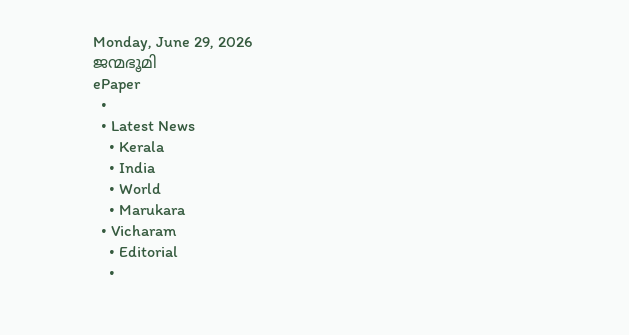Monday, June 29, 2026
ജന്മഭൂമി
ePaper
  •
  • Latest News
    • Kerala
    • India
    • World
    • Marukara
  • Vicharam
    • Editorial
    •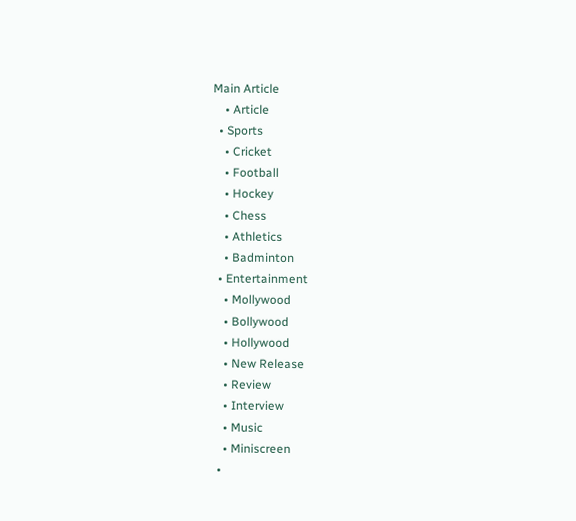Main Article
    • Article
  • Sports
    • Cricket
    • Football
    • Hockey
    • Chess
    • Athletics
    • Badminton
  • Entertainment
    • Mollywood
    • Bollywood
    • Hollywood
    • New Release
    • Review
    • Interview
    • Music
    • Miniscreen
  •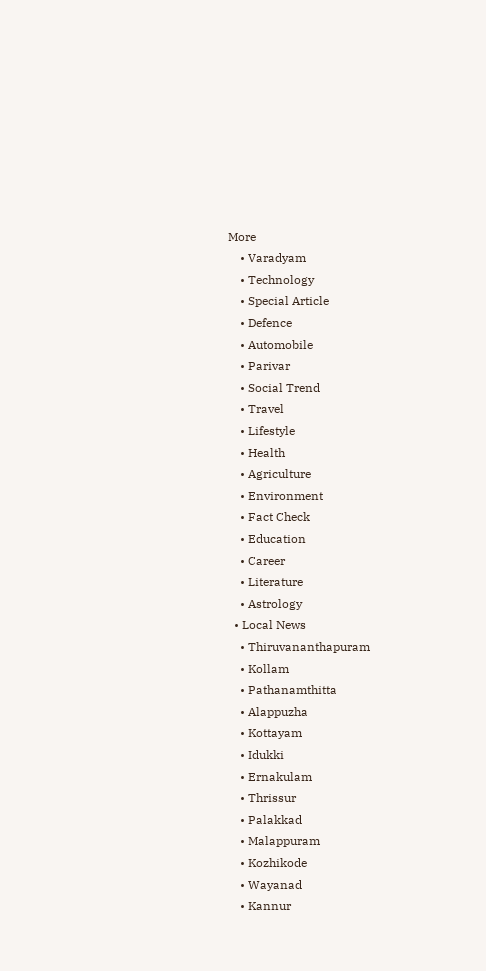More
    • Varadyam
    • Technology
    • Special Article
    • Defence
    • Automobile
    • Parivar
    • Social Trend
    • Travel
    • Lifestyle
    • Health
    • Agriculture
    • Environment
    • Fact Check
    • Education
    • Career
    • Literature
    • Astrology
  • Local News
    • Thiruvananthapuram
    • Kollam
    • Pathanamthitta
    • Alappuzha
    • Kottayam
    • Idukki
    • Ernakulam
    • Thrissur
    • Palakkad
    • Malappuram
    • Kozhikode
    • Wayanad
    • Kannur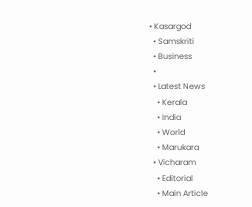• Kasargod
  • Samskriti
  • Business
  •
  • Latest News
    • Kerala
    • India
    • World
    • Marukara
  • Vicharam
    • Editorial
    • Main Article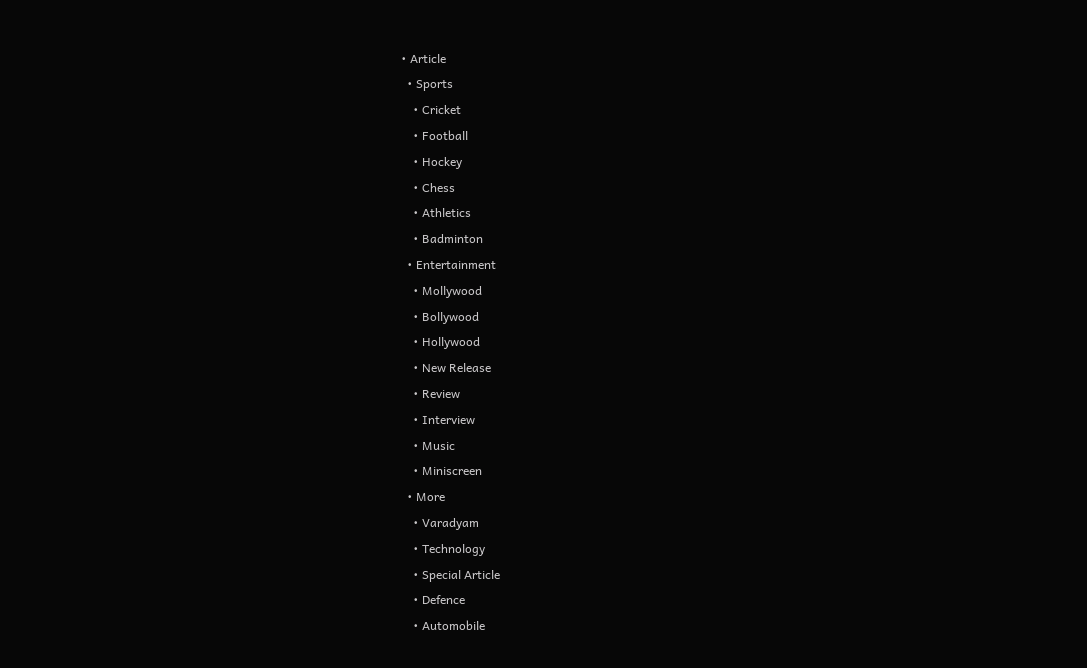• Article
  • Sports
    • Cricket
    • Football
    • Hockey
    • Chess
    • Athletics
    • Badminton
  • Entertainment
    • Mollywood
    • Bollywood
    • Hollywood
    • New Release
    • Review
    • Interview
    • Music
    • Miniscreen
  • More
    • Varadyam
    • Technology
    • Special Article
    • Defence
    • Automobile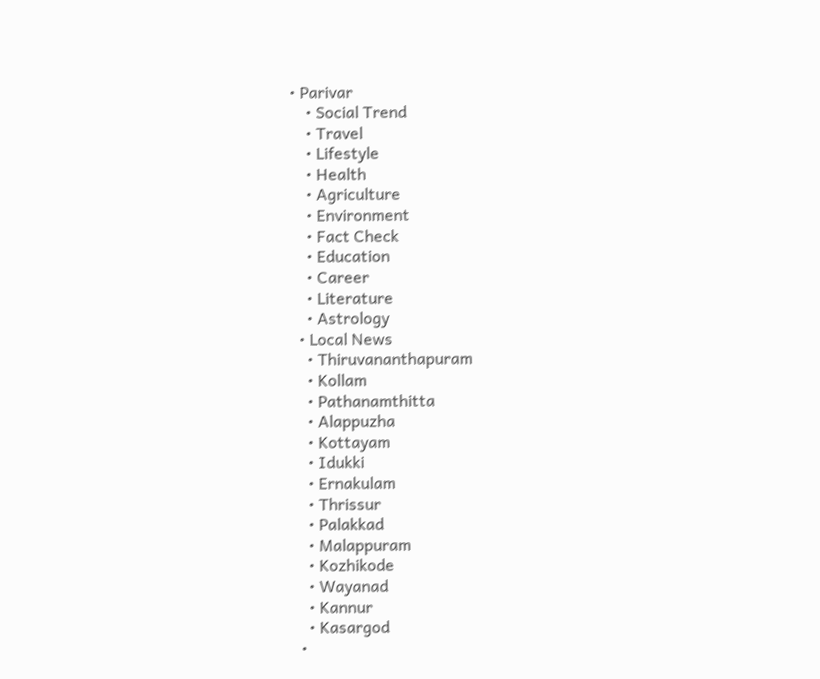• Parivar
    • Social Trend
    • Travel
    • Lifestyle
    • Health
    • Agriculture
    • Environment
    • Fact Check
    • Education
    • Career
    • Literature
    • Astrology
  • Local News
    • Thiruvananthapuram
    • Kollam
    • Pathanamthitta
    • Alappuzha
    • Kottayam
    • Idukki
    • Ernakulam
    • Thrissur
    • Palakkad
    • Malappuram
    • Kozhikode
    • Wayanad
    • Kannur
    • Kasargod
  •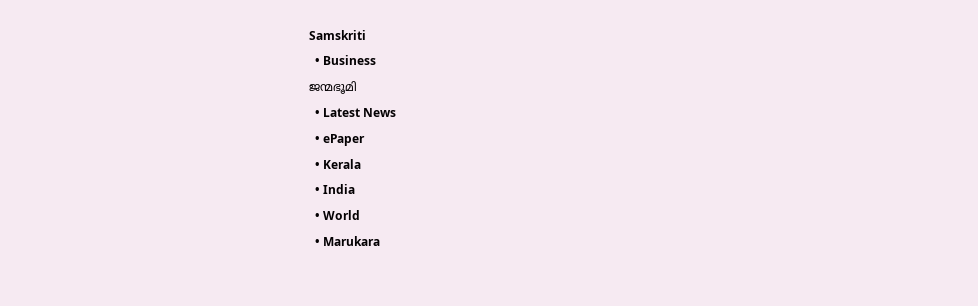Samskriti
  • Business
ജന്മഭൂമി
  • Latest News
  • ePaper
  • Kerala
  • India
  • World
  • Marukara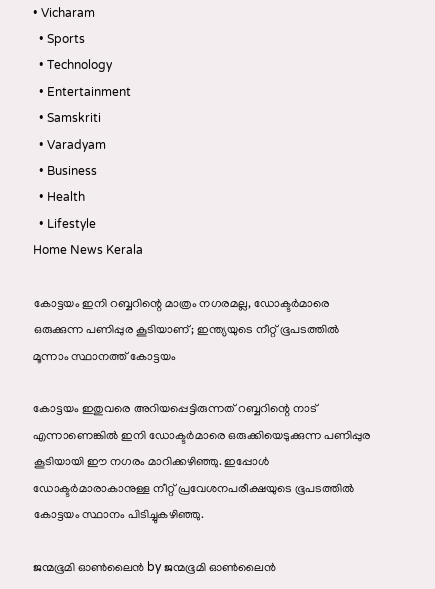• Vicharam
  • Sports
  • Technology
  • Entertainment
  • Samskriti
  • Varadyam
  • Business
  • Health
  • Lifestyle
Home News Kerala

കോട്ടയം ഇനി റബ്ബറിന്റെ മാത്രം നഗരമല്ല, ഡോക്ടര്‍മാരെ ഒരുക്കുന്ന പണിപ്പുര കൂടിയാണ്; ഇന്ത്യയുടെ നീറ്റ് ഭൂപടത്തില്‍ മൂന്നാം സ്ഥാനത്ത് കോട്ടയം

കോട്ടയം ഇതുവരെ അറിയപ്പെട്ടിരുന്നത് റബ്ബറിന്റെ നാട് എന്നാണെങ്കില്‍ ഇനി ഡോക്ടര്‍മാരെ ഒരുക്കിയെടുക്കുന്ന പണിപ്പുര കൂടിയായി ഈ നഗരം മാറിക്കഴിഞ്ഞു. ഇപ്പോള്‍ ഡോക്ടര്‍മാരാകാനുള്ള നീറ്റ് പ്രവേശനപരീക്ഷയുടെ ഭൂപടത്തില്‍ കോട്ടയം സ്ഥാനം പിടിച്ചുകഴിഞ്ഞു.

ജന്മഭൂമി ഓണ്‍ലൈന്‍ by ജന്മഭൂമി ഓണ്‍ലൈന്‍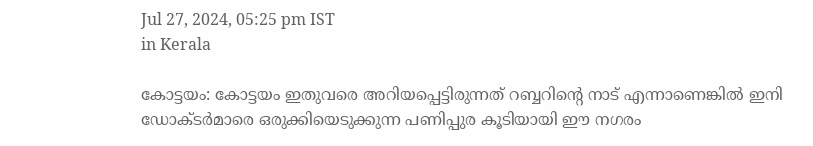Jul 27, 2024, 05:25 pm IST
in Kerala

കോട്ടയം: കോട്ടയം ഇതുവരെ അറിയപ്പെട്ടിരുന്നത് റബ്ബറിന്റെ നാട് എന്നാണെങ്കില്‍ ഇനി ഡോക്ടര്‍മാരെ ഒരുക്കിയെടുക്കുന്ന പണിപ്പുര കൂടിയായി ഈ നഗരം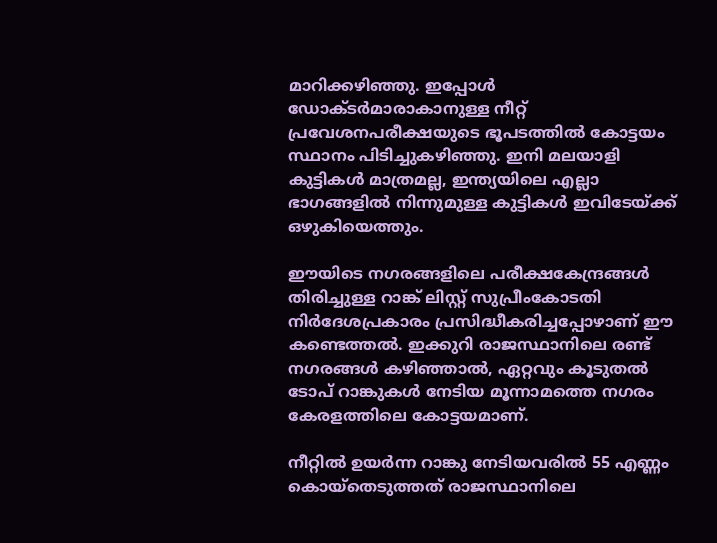മാറിക്കഴിഞ്ഞു. ഇപ്പോള്‍ ഡോക്ടര്‍മാരാകാനുള്ള നീറ്റ് പ്രവേശനപരീക്ഷയുടെ ഭൂപടത്തില്‍ കോട്ടയം സ്ഥാനം പിടിച്ചുകഴിഞ്ഞു. ഇനി മലയാളി കുട്ടികള്‍ മാത്രമല്ല, ഇന്ത്യയിലെ എല്ലാ ഭാഗങ്ങളില്‍ നിന്നുമുള്ള കുട്ടികള്‍ ഇവിടേയ്‌ക്ക് ഒഴുകിയെത്തും.

ഈയിടെ നഗരങ്ങളിലെ പരീക്ഷകേന്ദ്രങ്ങള്‍ തിരിച്ചുള്ള റാങ്ക് ലിസ്റ്റ് സുപ്രീംകോടതി നിര്‍ദേശപ്രകാരം പ്രസിദ്ധീകരിച്ചപ്പോഴാണ് ഈ കണ്ടെത്തല്‍. ഇക്കുറി രാജസ്ഥാനിലെ രണ്ട് നഗരങ്ങള്‍ കഴിഞ്ഞാല്‍, ഏറ്റവും കൂടുതല്‍ ടോപ് റാങ്കുകള്‍ നേടിയ മൂന്നാമത്തെ നഗരം കേരളത്തിലെ കോട്ടയമാണ്.

നീറ്റില്‍ ഉയര്‍ന്ന റാങ്കു നേടിയവരില്‍ 55 എണ്ണം കൊയ്തെടുത്തത് രാജസ്ഥാനിലെ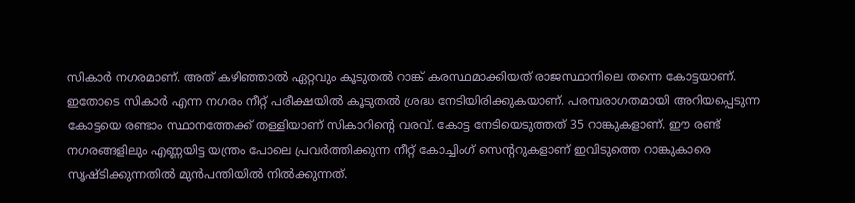സികാര്‍ നഗരമാണ്. അത് കഴിഞ്ഞാല്‍ ഏറ്റവും കൂടുതല്‍ റാങ്ക് കരസ്ഥമാക്കിയത് രാജസ്ഥാനിലെ തന്നെ കോട്ടയാണ്. ഇതോടെ സികാര്‍ എന്ന നഗരം നീറ്റ് പരീക്ഷയില്‍ കൂടുതല്‍ ശ്രദ്ധ നേടിയിരിക്കുകയാണ്. പരമ്പരാഗതമായി അറിയപ്പെടുന്ന കോട്ടയെ രണ്ടാം സ്ഥാനത്തേക്ക് തള്ളിയാണ് സികാറിന്റെ വരവ്. കോട്ട നേടിയെടുത്തത് 35 റാങ്കുകളാണ്. ഈ രണ്ട് നഗരങ്ങളിലും എണ്ണയിട്ട യന്ത്രം പോലെ പ്രവര്‍ത്തിക്കുന്ന നീറ്റ് കോച്ചിംഗ് സെന്‍ററുകളാണ് ഇവിടുത്തെ റാങ്കുകാരെ സൃഷ്ടിക്കുന്നതില്‍ മുന്‍പന്തിയില്‍ നില്‍ക്കുന്നത്.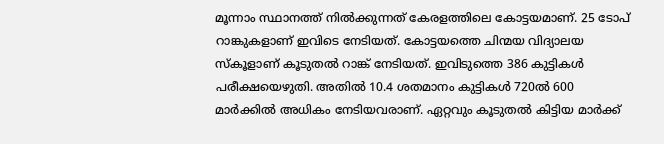മൂന്നാം സ്ഥാനത്ത് നില്‍ക്കുന്നത് കേരളത്തിലെ കോട്ടയമാണ്. 25 ടോപ് റാങ്കുകളാണ് ഇവിടെ നേടിയത്. കോട്ടയത്തെ ചിന്മയ വിദ്യാലയ സ്കൂളാണ് കൂടുതല്‍ റാങ്ക് നേടിയത്. ഇവിടുത്തെ 386 കുട്ടികള്‍ പരീക്ഷയെഴുതി. അതില്‍ 10.4 ശതമാനം കുട്ടികള്‍ 720ല്‍ 600 മാര്‍ക്കില്‍ അധികം നേടിയവരാണ്. ഏറ്റവും കൂടുതല്‍ കിട്ടിയ മാര്‍ക്ക്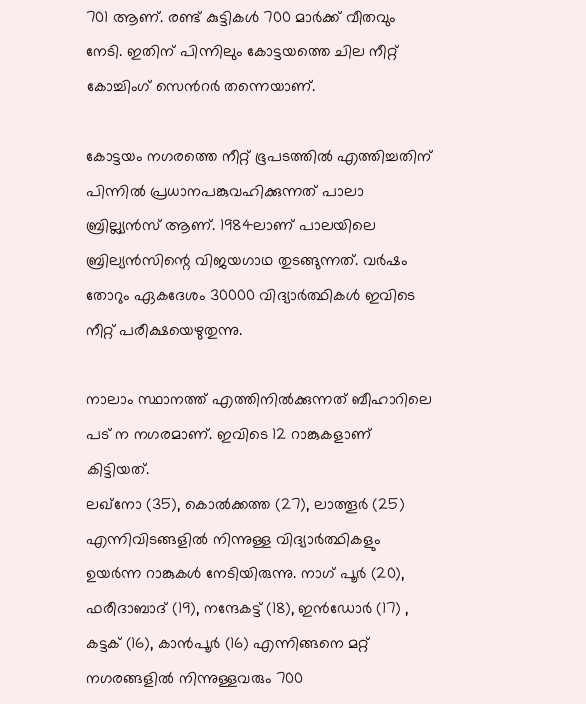701 ആണ്. രണ്ട് കുട്ടികള്‍ 700 മാര്‍ക്ക് വീതവും നേടി. ഇതിന് പിന്നിലും കോട്ടയത്തെ ചില നീറ്റ് കോച്ചിംഗ് സെന്‍റര്‍ തന്നെയാണ്.

കോട്ടയം നഗരത്തെ നീറ്റ് ഭൂപടത്തില്‍ എത്തിച്ചതിന് പിന്നില്‍ പ്രധാനപങ്കുവഹിക്കുന്നത് പാലാ ബ്രില്ല്യന്‍സ് ആണ്. 1984ലാണ് പാലയിലെ ബ്രില്യന്‍സിന്റെ വിജയഗാഥ തുടങ്ങുന്നത്. വര്‍ഷം തോറും ഏകദേശം 30000 വിദ്യാര്‍ത്ഥികള്‍ ഇവിടെ നീറ്റ് പരീക്ഷയെഴുതുന്നു.

നാലാം സ്ഥാനത്ത് എത്തിനില്‍ക്കുന്നത് ബീഹാറിലെ പട് ന നഗരമാണ്. ഇവിടെ 12 റാങ്കുകളാണ് കിട്ടിയത്.
ലഖ്നോ (35), കൊല്‍ക്കത്ത (27), ലാത്തൂര്‍ (25) എന്നിവിടങ്ങളില്‍ നിന്നുള്ള വിദ്യാര്‍ത്ഥികളും ഉയര്‍ന്ന റാങ്കുകള്‍ നേടിയിരുന്നു. നാഗ് പൂര്‍ (20), ഫരീദാബാദ് (19), നന്ദേകട്ട് (18), ഇന്‍ഡോര്‍ (17) , കട്ടക് (16), കാന്‍പൂര്‍ (16) എന്നിങ്ങനെ മറ്റ് നഗരങ്ങളില്‍ നിന്നുള്ളവരും 700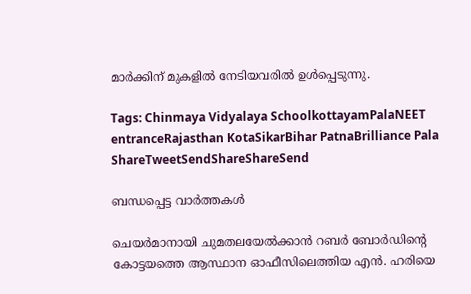മാര്‍ക്കിന് മുകളില്‍ നേടിയവരില്‍ ഉള്‍പ്പെടുന്നു.

Tags: Chinmaya Vidyalaya SchoolkottayamPalaNEET entranceRajasthan KotaSikarBihar PatnaBrilliance Pala
ShareTweetSendShareShareSend

ബന്ധപ്പെട്ട വാര്‍ത്തകള്‍

ചെയര്‍മാനായി ചുമതലയേല്‍ക്കാന്‍ റബര്‍ ബോര്‍ഡിന്റെ കോട്ടയത്തെ ആസ്ഥാന ഓഫീസിലെത്തിയ എന്‍. ഹരിയെ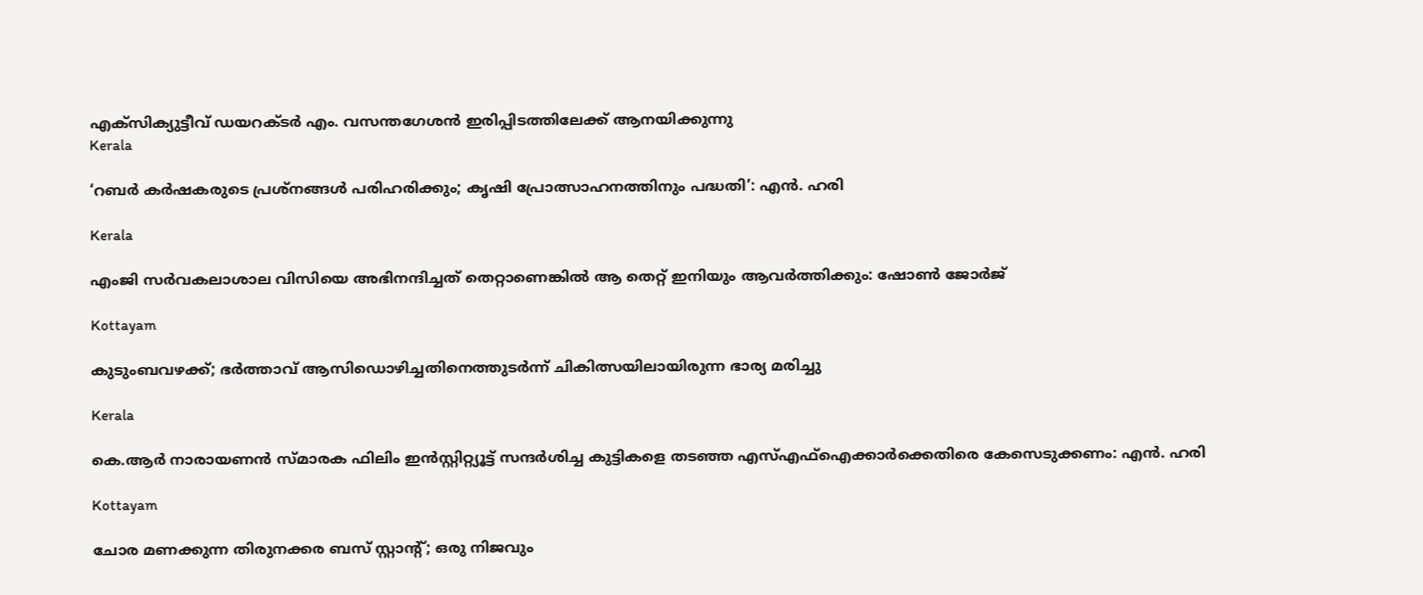എക്‌സിക്യുട്ടീവ് ഡയറക്ടര്‍ എം. വസന്തഗേശന്‍ ഇരിപ്പിടത്തിലേക്ക് ആനയിക്കുന്നു
Kerala

‘റബര്‍ കര്‍ഷകരുടെ പ്രശ്‌നങ്ങള്‍ പരിഹരിക്കും; കൃഷി പ്രോത്സാഹനത്തിനും പദ്ധതി’: എന്‍. ഹരി

Kerala

എംജി സർവകലാശാല വിസിയെ അഭിനന്ദിച്ചത് തെറ്റാണെങ്കിൽ ആ തെറ്റ് ഇനിയും ആവർത്തിക്കും: ഷോൺ ജോർജ്

Kottayam

കുടുംബവഴക്ക്; ഭർത്താവ് ആസിഡൊഴിച്ചതിനെത്തുടർന്ന് ചികിത്സയിലായിരുന്ന ഭാര്യ മരിച്ചു

Kerala

കെ.ആര്‍ നാരായണൻ സ്മാരക ഫിലിം ഇൻസ്റ്റിറ്റ്യൂട്ട് സന്ദർശിച്ച കുട്ടികളെ തടഞ്ഞ എസ്എഫ്ഐക്കാർക്കെതിരെ കേസെടുക്കണം: എൻ. ഹരി

Kottayam

ചോര മണക്കുന്ന തിരുനക്കര ബസ് സ്റ്റാന്റ്; ഒരു നിജവും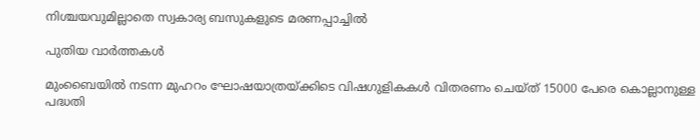നിശ്ചയവുമില്ലാതെ സ്വകാര്യ ബസുകളുടെ മരണപ്പാച്ചിൽ

പുതിയ വാര്‍ത്തകള്‍

മുംബൈയിൽ നടന്ന മുഹറം ഘോഷയാത്രയ്‌ക്കിടെ വിഷഗുളികകള്‍ വിതരണം ചെയ്ത് 15000 പേരെ കൊല്ലാനുള്ള പദ്ധതി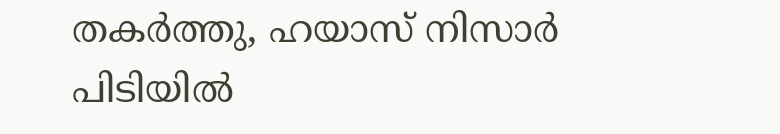തകര്‍ത്തു, ഹയാസ് നിസാര്‍ പിടിയില്‍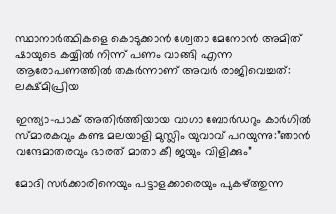സ്ഥാനാർത്ഥികളെ കൊടുക്കാൻ ശ്വേതാ മേനോൻ അമിത് ഷായുടെ കയ്യിൽ നിന്ന് പണം വാങ്ങി എന്ന ആരോപണത്തില്‍ തകര്‍ന്നാണ് അവര്‍ രാജിവെച്ചത്: ലക്ഷ്മിപ്രിയ

ഇന്ത്യാ-പാക് അതിര്‍ത്തിയായ വാഗാ ബോര്‍ഡറും കാര്‍ഗില്‍ സ്മാരകവും കണ്ട മലയാളി മുസ്ലിം യുവാവ് പറയുന്നു:”ഞാന്‍ വന്ദേമാതരവും ഭാരത് മാതാ കീ ജയും വിളിക്കും”

മോദി സര്‍ക്കാരിനെയും പട്ടാളക്കാരെയും പുകഴ്ത്തുന്ന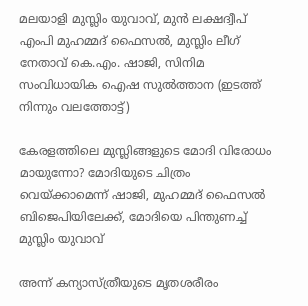മലയാളി മുസ്ലിം യുവാവ്, മുന്‍ ലക്ഷദ്വീപ് എംപി മുഹമ്മദ് ഫൈസല്‍, മുസ്ലിം ലീഗ് നേതാവ് കെ.എം. ഷാജി, സിനിമ സംവിധായിക ഐഷ സുല്‍ത്താന (ഇടത്ത് നിന്നും വലത്തോട്ട്)

കേരളത്തിലെ മുസ്ലിങ്ങളുടെ മോദി വിരോധം മായുന്നോ? മോദിയുടെ ചിത്രം വെയ്‌ക്കാമെന്ന് ഷാജി, മുഹമ്മദ് ഫൈസല്‍ ബിജെപിയിലേക്ക്, മോദിയെ പിന്തുണച്ച് മുസ്ലിം യുവാവ്

അന്ന് കന്യാസ്ത്രീയുടെ മൃതശരീരം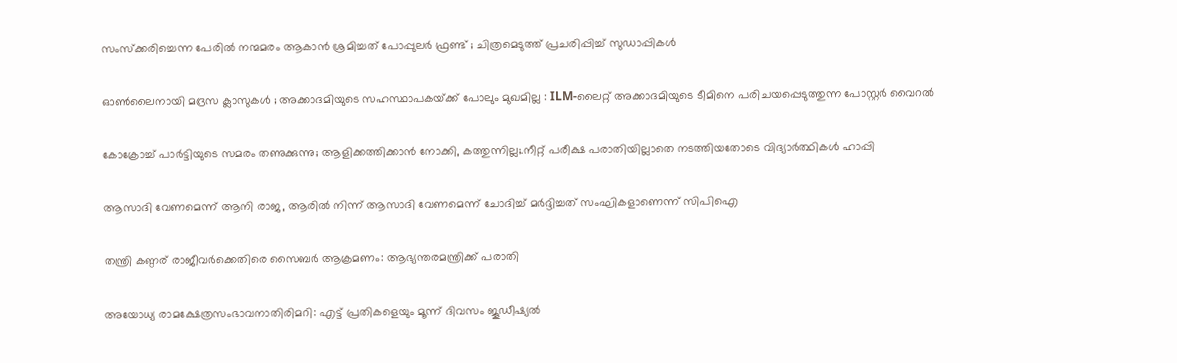സംസ്ക്കരിച്ചെന്ന പേരിൽ നന്മമരം ആകാൻ ശ്രമിച്ചത് പോപ്പുലർ ഫ്രണ്ട് ; ചിത്രമെടുത്ത് പ്രചരിപ്പിച്ച് സുഡാപ്പികൾ

ഓൺലൈനായി മദ്രസ ക്ലാസുകൾ ; അക്കാദമിയുടെ സഹസ്ഥാപകയ്‌ക്ക് പോലും മുഖമില്ല : ILM-ലൈറ്റ് അക്കാദമിയുടെ ടീമിനെ പരിചയപ്പെടുത്തുന്ന പോസ്റ്റർ വൈറൽ

കോക്രോച്ച് പാര്‍ട്ടിയുടെ സമരം തണുക്കുന്നു; ആളിക്കത്തിക്കാന്‍ നോക്കി, കത്തുന്നില്ല;.നീറ്റ് പരീക്ഷ പരാതിയില്ലാതെ നടത്തിയതോടെ വിദ്യാര്‍ത്ഥികള്‍ ഹാപ്പി

ആസാദി വേണമെന്ന് ആനി രാജ, ആരില്‍ നിന്ന് ആസാദി വേണമെന്ന് ചോദിച്ച് മര്‍ദ്ദിച്ചത് സംഘികളാണെന്ന് സിപിഐ

തന്ത്രി കണ്ഠര് രാജീവര്‍ക്കെതിരെ സൈബര്‍ ആക്രമണം: ആഭ്യന്തരമന്ത്രിക്ക് പരാതി

അയോധ്യ രാമക്ഷേത്രസംഭാവനാതിരിമറി: എട്ട് പ്രതികളെയും മൂന്ന് ദിവസം ജൂഡീഷ്യല്‍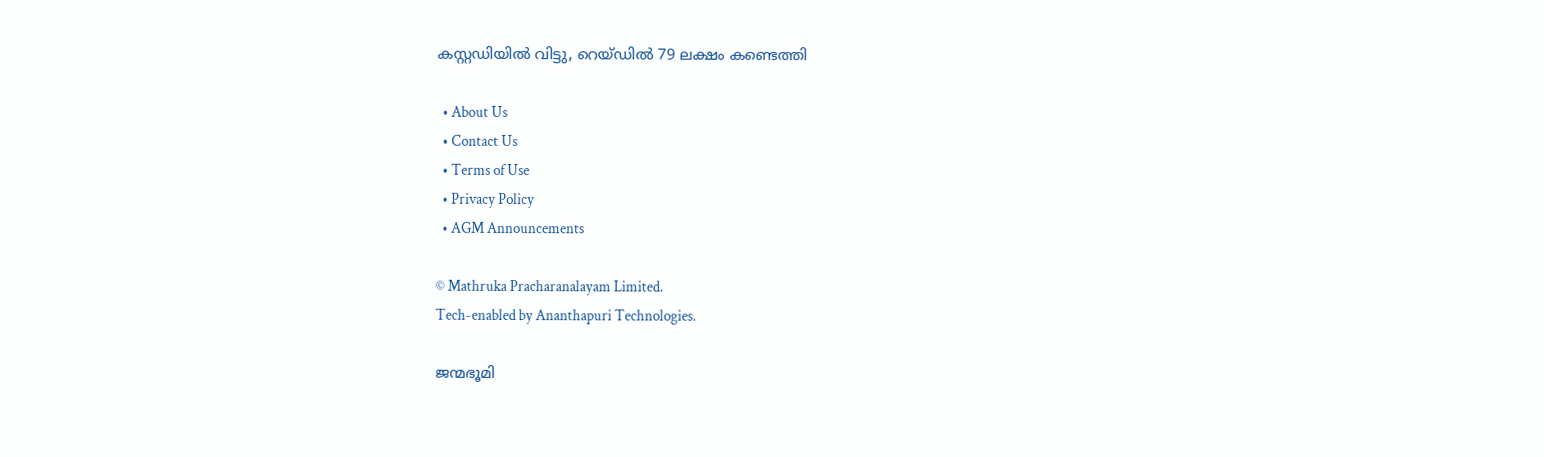കസ്റ്റഡിയില്‍ വിട്ടു, റെയ്ഡില്‍ 79 ലക്ഷം കണ്ടെത്തി

  • About Us
  • Contact Us
  • Terms of Use
  • Privacy Policy
  • AGM Announcements

© Mathruka Pracharanalayam Limited.
Tech-enabled by Ananthapuri Technologies.

ജന്മഭൂമി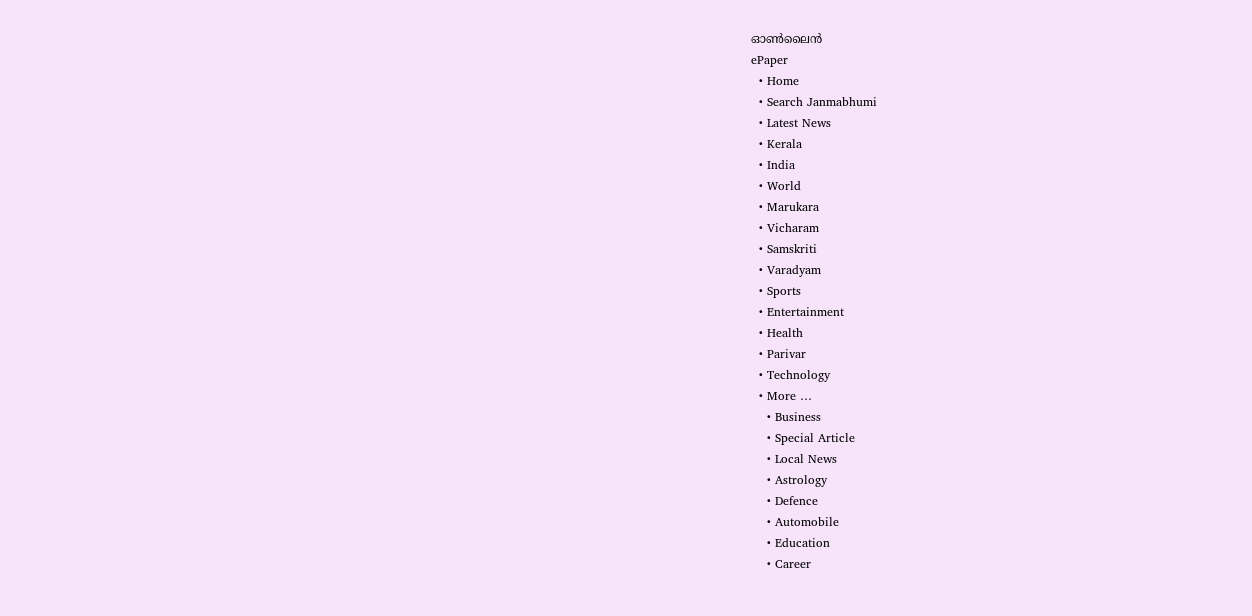ഓണ്‍ലൈന്‍
ePaper
  • Home
  • Search Janmabhumi
  • Latest News
  • Kerala
  • India
  • World
  • Marukara
  • Vicharam
  • Samskriti
  • Varadyam
  • Sports
  • Entertainment
  • Health
  • Parivar
  • Technology
  • More …
    • Business
    • Special Article
    • Local News
    • Astrology
    • Defence
    • Automobile
    • Education
    • Career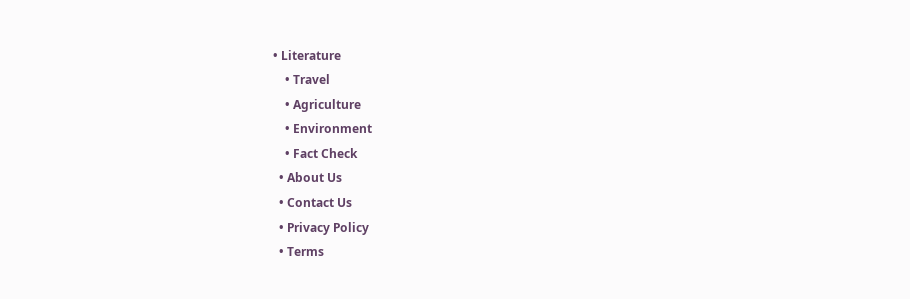• Literature
    • Travel
    • Agriculture
    • Environment
    • Fact Check
  • About Us
  • Contact Us
  • Privacy Policy
  • Terms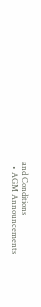and Conditions
  • AGM Announcements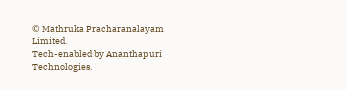© Mathruka Pracharanalayam Limited.
Tech-enabled by Ananthapuri Technologies.